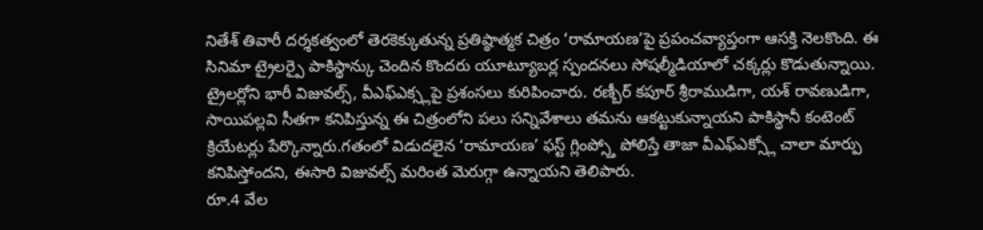నితేశ్ తివారీ దర్శకత్వంలో తెరకెక్కుతున్న ప్రతిష్ఠాత్మక చిత్రం ‘రామాయణ’పై ప్రపంచవ్యాప్తంగా ఆసక్తి నెలకొంది. ఈ సినిమా ట్రైలర్పై పాకిస్థాన్కు చెందిన కొందరు యూట్యూబర్ల స్పందనలు సోషల్మీడియాలో చక్కర్లు కొడుతున్నాయి. ట్రైలర్లోని భారీ విజువల్స్, వీఎఫ్ఎక్స్లపై ప్రశంసలు కురిపించారు. రణ్బీర్ కపూర్ శ్రీరాముడిగా, యశ్ రావణుడిగా, సాయిపల్లవి సీతగా కనిపిస్తున్న ఈ చిత్రంలోని పలు సన్నివేశాలు తమను ఆకట్టుకున్నాయని పాకిస్థానీ కంటెంట్ క్రియేటర్లు పేర్కొన్నారు.గతంలో విడుదలైన ‘రామాయణ’ ఫస్ట్ గ్లింప్స్తో పోలిస్తే తాజా వీఎఫ్ఎక్స్లో చాలా మార్పు కనిపిస్తోందని, ఈసారి విజువల్స్ మరింత మెరుగ్గా ఉన్నాయని తెలిపారు.
రూ.4 వేల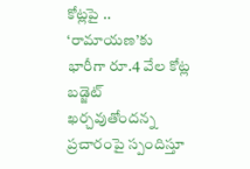కోట్లపై ..
‘రామాయణ’కు భారీగా రూ.4 వేల కోట్ల బడ్జెట్ ఖర్చవుతోందన్న ప్రచారంపై స్పందిస్తూ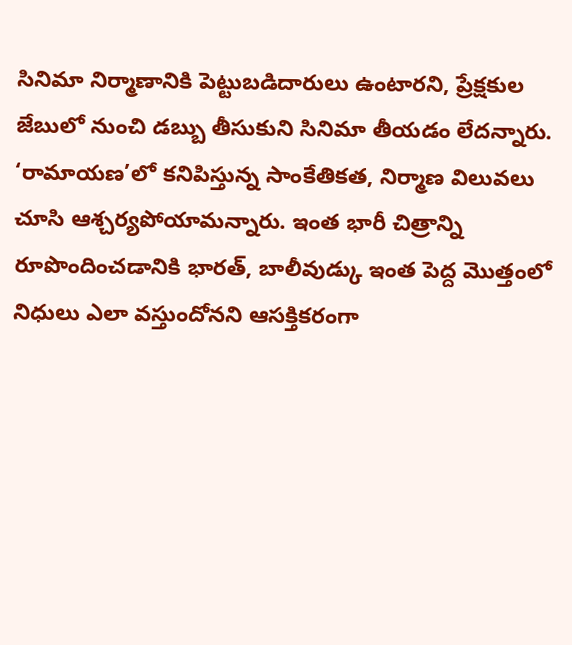సినిమా నిర్మాణానికి పెట్టుబడిదారులు ఉంటారని, ప్రేక్షకుల జేబులో నుంచి డబ్బు తీసుకుని సినిమా తీయడం లేదన్నారు. ‘రామాయణ’లో కనిపిస్తున్న సాంకేతికత, నిర్మాణ విలువలు చూసి ఆశ్చర్యపోయామన్నారు. ఇంత భారీ చిత్రాన్ని రూపొందించడానికి భారత్, బాలీవుడ్కు ఇంత పెద్ద మొత్తంలో నిధులు ఎలా వస్తుందోనని ఆసక్తికరంగా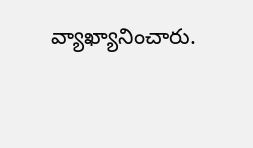వ్యాఖ్యానించారు.